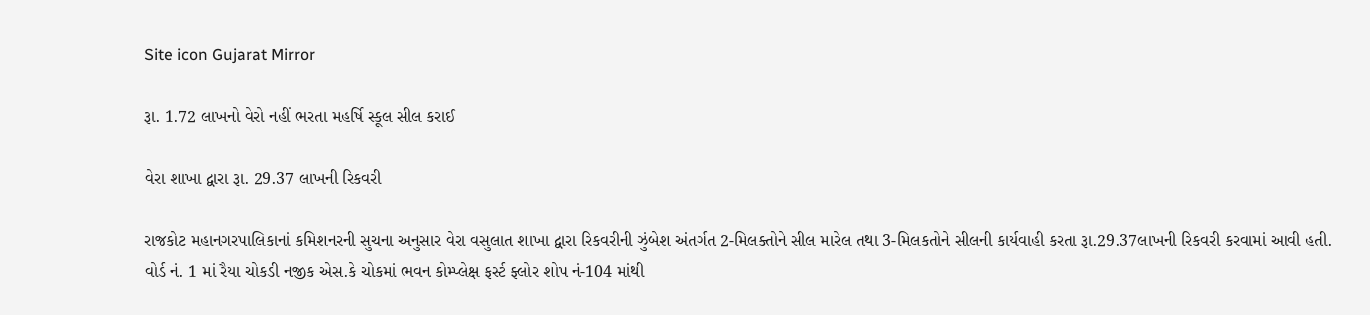Site icon Gujarat Mirror

રૂા. 1.72 લાખનો વેરો નહીં ભરતા મહર્ષિ સ્કૂલ સીલ કરાઈ

વેરા શાખા દ્વારા રૂા. 29.37 લાખની રિકવરી

રાજકોટ મહાનગરપાલિકાનાં કમિશનરની સુચના અનુસાર વેરા વસુલાત શાખા દ્વારા રિકવરીની ઝુંબેશ અંતર્ગત 2-મિલક્તોને સીલ મારેલ તથા 3-મિલકતોને સીલની કાર્યવાહી કરતા રૂા.29.37લાખની રિકવરી કરવામાં આવી હતી.
વોર્ડ નં. 1 માં રૈયા ચોકડી નજીક એસ.કે ચોકમાં ભવન કોમ્પ્લેક્ષ ફર્સ્ટ ફ્લોર શોપ નં-104 માંથી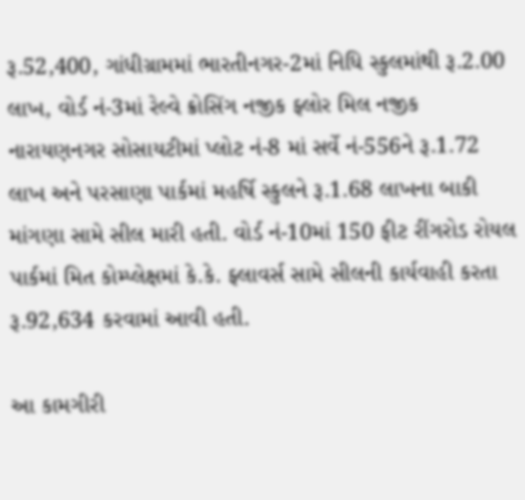રૂ.52,400, ગાંધીગ્રામમાં ભારતીનગર-2માં નિધિ સ્કુલમાંથી રૂ.2.00 લાખ, વોર્ડ નં-3માં રેલ્વે ક્રોસિંગ નજીક ફ્લોર મિલ નજીક નારાયણનગર સોસાયટીમાં પ્લોટ નં-8 માં સર્વે નં-556ને રૂ.1.72 લાખ અને પરસાણા પાર્કમાં મહર્ષિ સ્કુલને રૂ.1.68 લાખના બાકી માંગણા સામે સીલ મારી હતી. વોર્ડ નં-10માં 150 ફીટ રીંગરોડ રોયલ પાર્કમાં મિત કોમ્પ્લેક્ષમાં કે.કે. ફ્લાવર્સ સામે સીલની કાર્યવાહી કરતા રૂ.92,634 કરવામાં આવી હતી.

આ કામગીરી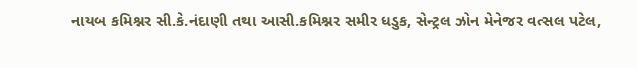નાયબ કમિશ્નર સી.કે.નંદાણી તથા આસી.કમિશ્નર સમીર ધડુક, સેન્ટ્રલ ઝોન મેનેજર વત્સલ પટેલ,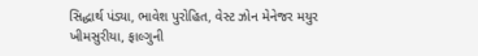સિદ્ધાર્થ પંડ્યા, ભાવેશ પુરોહિત, વેસ્ટ ઝોન મેનેજર મયુર ખીમસુરીયા, ફાલ્ગુની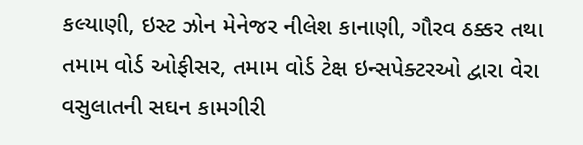કલ્યાણી, ઇસ્ટ ઝોન મેનેજર નીલેશ કાનાણી, ગૌરવ ઠક્કર તથા તમામ વોર્ડ ઓફીસર, તમામ વોર્ડ ટેક્ષ ઇન્સપેક્ટરઓ દ્વારા વેરા વસુલાતની સઘન કામગીરી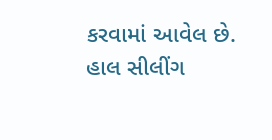કરવામાં આવેલ છે. હાલ સીલીંગ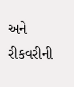અને રીકવરીની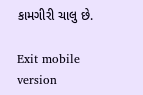કામગીરી ચાલુ છે.

Exit mobile version